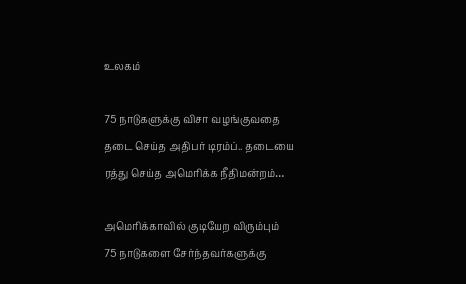உலகம்

75 நாடுகளுக்கு விசா வழங்குவதை தடை செய்த அதிபர் டிரம்ப்.. தடையை ரத்து செய்த அமெரிக்க நீதிமன்றம்…

அமெரிக்காவில் குடியேற விரும்பும் 75 நாடுகளை சேர்ந்தவர்களுக்கு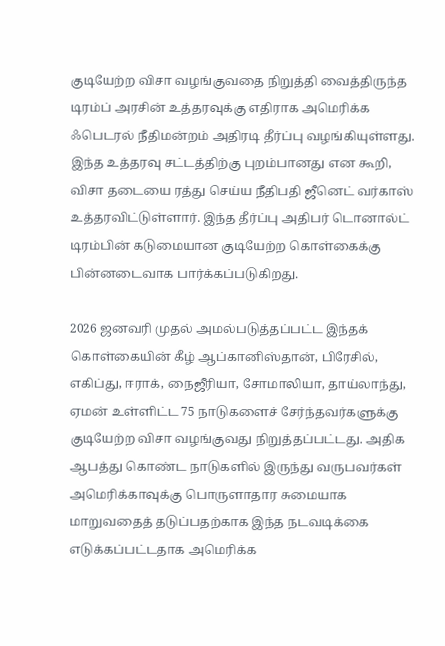குடியேற்ற விசா வழங்குவதை நிறுத்தி வைத்திருந்த டிரம்ப் அரசின் உத்தரவுக்கு எதிராக அமெரிக்க ஃபெடரல் நீதிமன்றம் அதிரடி தீர்ப்பு வழங்கியுள்ளது. இந்த உத்தரவு சட்டத்திற்கு புறம்பானது என கூறி, விசா தடையை ரத்து செய்ய நீதிபதி ஜீனெட் வர்காஸ் உத்தரவிட்டுள்ளார். இந்த தீர்ப்பு அதிபர் டொனால்ட் டிரம்பின் கடுமையான குடியேற்ற கொள்கைக்கு பின்னடைவாக பார்க்கப்படுகிறது.

2026 ஜனவரி முதல் அமல்படுத்தப்பட்ட இந்தக் கொள்கையின் கீழ் ஆப்கானிஸ்தான், பிரேசில், எகிப்து, ஈராக், நைஜீரியா, சோமாலியா, தாய்லாந்து, ஏமன் உள்ளிட்ட 75 நாடுகளைச் சேர்ந்தவர்களுக்கு குடியேற்ற விசா வழங்குவது நிறுத்தப்பட்டது. அதிக ஆபத்து கொண்ட நாடுகளில் இருந்து வருபவர்கள் அமெரிக்காவுக்கு பொருளாதார சுமையாக மாறுவதைத் தடுப்பதற்காக இந்த நடவடிக்கை எடுக்கப்பட்டதாக அமெரிக்க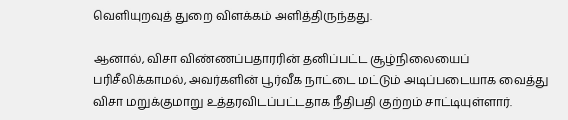வெளியுறவுத் துறை விளக்கம் அளித்திருந்தது.

ஆனால், விசா விண்ணப்பதாரரின் தனிப்பட்ட சூழ்நிலையைப் பரிசீலிக்காமல், அவர்களின் பூர்வீக நாட்டை மட்டும் அடிப்படையாக வைத்து விசா மறுக்குமாறு உத்தரவிடப்பட்டதாக நீதிபதி குற்றம் சாட்டியுள்ளார்.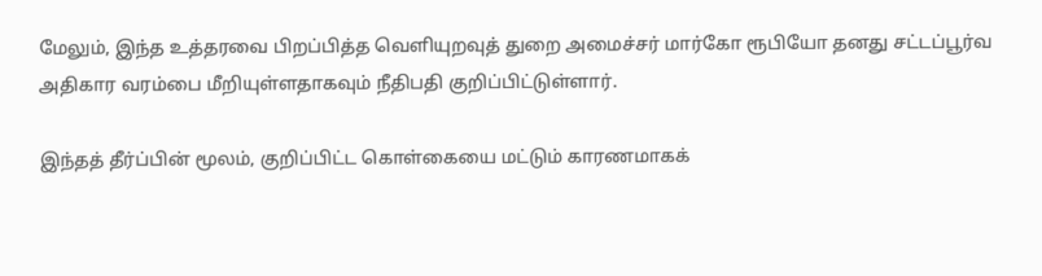மேலும், இந்த உத்தரவை பிறப்பித்த வெளியுறவுத் துறை அமைச்சர் மார்கோ ரூபியோ தனது சட்டப்பூர்வ அதிகார வரம்பை மீறியுள்ளதாகவும் நீதிபதி குறிப்பிட்டுள்ளார்.

இந்தத் தீர்ப்பின் மூலம், குறிப்பிட்ட கொள்கையை மட்டும் காரணமாகக்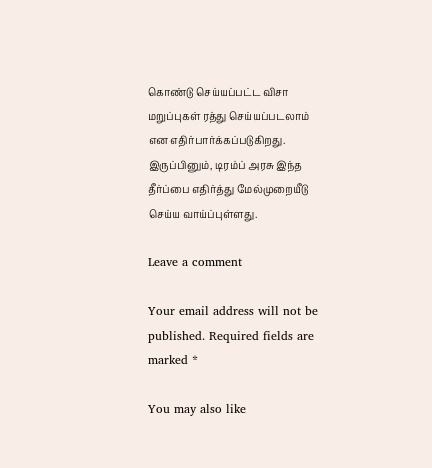கொண்டு செய்யப்பட்ட விசா மறுப்புகள் ரத்து செய்யப்படலாம் என எதிர்பார்க்கப்படுகிறது. இருப்பினும், டிரம்ப் அரசு இந்த தீர்ப்பை எதிர்த்து மேல்முறையீடு செய்ய வாய்ப்புள்ளது.

Leave a comment

Your email address will not be published. Required fields are marked *

You may also like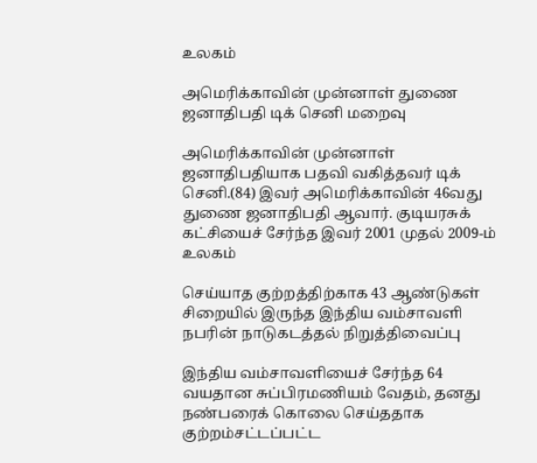உலகம்

அமெரிக்காவின் முன்னாள் துணை ஜனாதிபதி டிக் செனி மறைவு

அமெரிக்காவின் முன்னாள் ஜனாதிபதியாக பதவி வகித்தவர் டிக் செனி.(84) இவர் அமெரிக்காவின் 46வது துணை ஜனாதிபதி ஆவார். குடியரசுக் கட்சியைச் சேர்ந்த இவர் 2001 முதல் 2009-ம்
உலகம்

செய்யாத குற்றத்திற்காக 43 ஆண்டுகள் சிறையில் இருந்த இந்திய வம்சாவளி நபரின் நாடுகடத்தல் நிறுத்திவைப்பு

இந்திய வம்சாவளியைச் சேர்ந்த 64 வயதான சுப்பிரமணியம் வேதம், தனது நண்பரைக் கொலை செய்ததாக குற்றம்சட்டப்பட்ட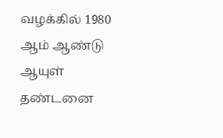வழக்கில் 1980 ஆம் ஆண்டு ஆயுள் தண்டனை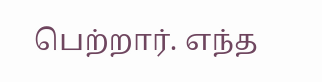பெற்றார். எந்த